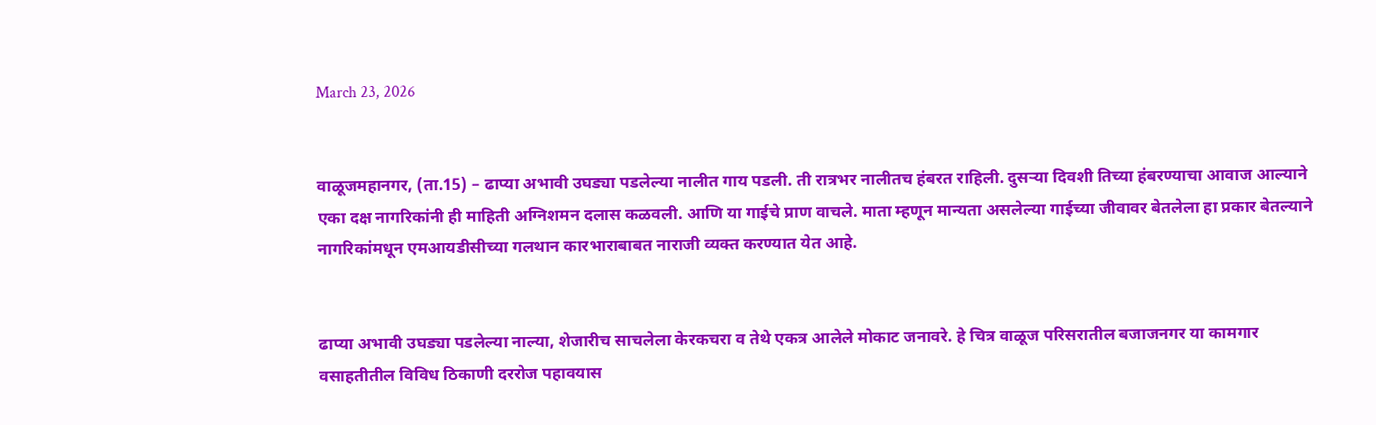March 23, 2026


वाळूजमहानगर, (ता.15) – ढाप्या अभावी उघड्या पडलेल्या नालीत गाय पडली. ती रात्रभर नालीतच हंबरत राहिली. दुसऱ्या दिवशी तिच्या हंबरण्याचा आवाज आल्याने एका दक्ष नागरिकांनी ही माहिती अग्निशमन दलास कळवली. आणि या गाईचे प्राण वाचले. माता म्हणून मान्यता असलेल्या गाईच्या जीवावर बेतलेला हा प्रकार बेतल्याने नागरिकांमधून एमआयडीसीच्या गलथान कारभाराबाबत नाराजी व्यक्त करण्यात येत आहे.


ढाप्या अभावी उघड्या पडलेल्या नाल्या, शेजारीच साचलेला केरकचरा व तेथे एकत्र आलेले मोकाट जनावरे. हे चित्र वाळूज परिसरातील बजाजनगर या कामगार वसाहतीतील विविध ठिकाणी दररोज पहावयास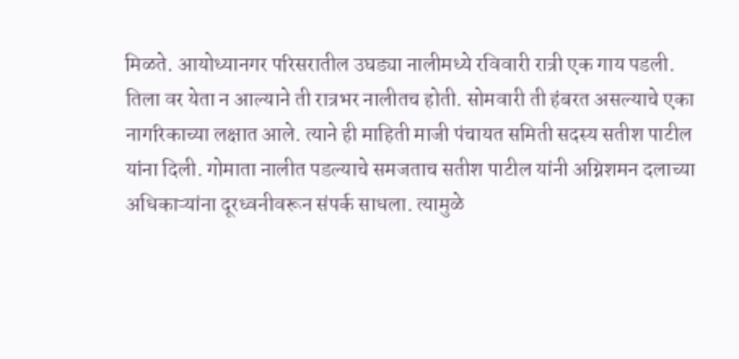मिळते. आयोध्यानगर परिसरातील उघड्या नालीमध्ये रविवारी रात्री एक गाय पडली. तिला वर येता न आल्याने ती रात्रभर नालीतच होती. सोमवारी ती हंबरत असल्याचे एका नागरिकाच्या लक्षात आले. त्याने ही माहिती माजी पंचायत समिती सदस्य सतीश पाटील यांना दिली. गोमाता नालीत पडल्याचे समजताच सतीश पाटील यांनी अग्निशमन दलाच्या अधिकाऱ्यांना दूरध्वनीवरून संपर्क साधला. त्यामुळे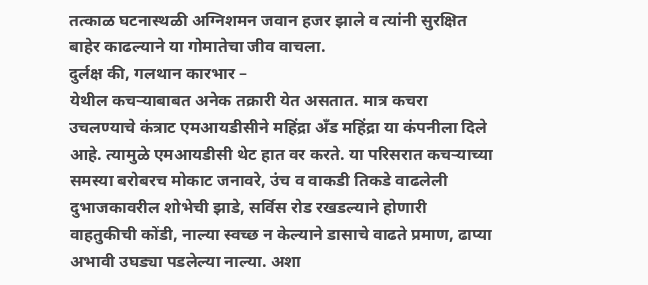तत्काळ घटनास्थळी अग्निशमन जवान हजर झाले व त्यांनी सुरक्षित बाहेर काढल्याने या गोमातेचा जीव वाचला.
दुर्लक्ष की, गलथान कारभार –
येथील कचऱ्याबाबत अनेक तक्रारी येत असतात. मात्र कचरा उचलण्याचे कंत्राट एमआयडीसीने महिंद्रा अँड महिंद्रा या कंपनीला दिले आहे. त्यामुळे एमआयडीसी थेट हात वर करते. या परिसरात कचऱ्याच्या समस्या बरोबरच मोकाट जनावरे, उंच व वाकडी तिकडे वाढलेली दुभाजकावरील शोभेची झाडे, सर्विस रोड रखडल्याने होणारी वाहतुकीची कोंडी, नाल्या स्वच्छ न केल्याने डासाचे वाढते प्रमाण, ढाप्या अभावी उघड्या पडलेल्या नाल्या. अशा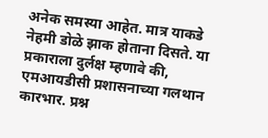अनेक समस्या आहेत. मात्र याकडे नेहमी डोळे झाक होताना दिसते. या प्रकाराला दुर्लक्ष म्हणावे की, एमआयडीसी प्रशासनाच्या गलथान कारभार. प्रश्न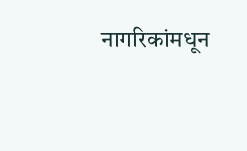नागरिकांमधून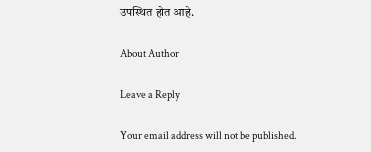उपस्थित होत आहे.

About Author

Leave a Reply

Your email address will not be published.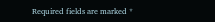Required fields are marked *